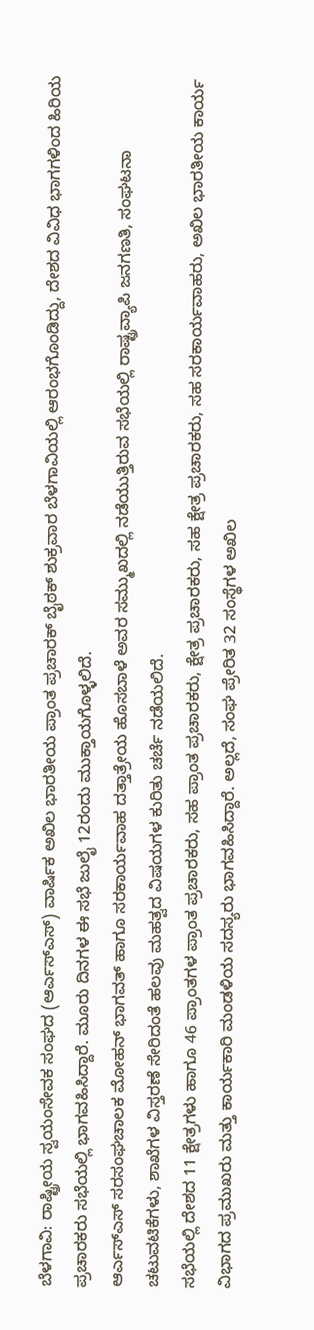ಬೆಳಗಾವಿ: ರಾಷ್ಟ್ರೀಯ ಸ್ವಯಂಸೇವಕ ಸಂಘದ (ಆರ್ಎಸ್ಎಸ್) ವಾರ್ಷಿಕ ಅಖಿಲ ಭಾರತೀಯ ಪ್ರಾಂತ ಪ್ರಚಾರಕ್ ಬೈಠಕ್ ಶುಕ್ರವಾರ ಬೆಳಗಾವಿಯಲ್ಲಿ ಆರಂಭಗೊಂಡಿದ್ದು, ದೇಶದ ವಿವಿಧ ಭಾಗಗಳಿಂದ ಹಿರಿಯ ಪ್ರಚಾರಕರು ಸಭೆಯಲ್ಲಿ ಭಾಗವಹಿಸಿದ್ದಾರೆ. ಮೂರು ದಿನಗಳ ಈ ಸಭೆ ಜುಲೈ 12ರಂದು ಮುಕ್ತಾಯಗೊಳ್ಳಲಿದೆ.
ಆರ್ಎಸ್ಎಸ್ ಸರಸಂಘಚಾಲಕ ಮೋಹನ್ ಭಾಗವತ್ ಹಾಗೂ ಸರಕಾರ್ಯವಾಹ ದತ್ತಾತ್ರೇಯ ಹೊಸಬಾಳೆ ಅವರ ಸಮ್ಮುಖದಲ್ಲಿ ನಡೆಯುತ್ತಿರುವ ಸಭೆಯಲ್ಲಿ ರಾಷ್ಟ್ರವ್ಯಾಪಿ ಜನಗಣತಿ, ಸಂಘಟನಾ ಚಟುವಟಿಕೆಗಳು, ಶಾಖೆಗಳ ವಿಸ್ತರಣೆ ಸೇರಿದಂತೆ ಹಲವು ಮಹತ್ವದ ವಿಷಯಗಳ ಕುರಿತು ಚರ್ಚೆ ನಡೆಯಲಿದೆ.
ಸಭೆಯಲ್ಲಿ ದೇಶದ 11 ಕ್ಷೇತ್ರಗಳು ಹಾಗೂ 46 ಪ್ರಾಂತಗಳ ಪ್ರಾಂತ ಪ್ರಚಾರಕರು, ಸಹ ಪ್ರಾಂತ ಪ್ರಚಾರಕರು, ಕ್ಷೇತ್ರ ಪ್ರಚಾರಕರು, ಸಹ ಕ್ಷೇತ್ರ ಪ್ರಚಾರಕರು, ಸಹ ಸರಕಾರ್ಯವಾಹರು, ಅಖಿಲ ಭಾರತೀಯ ಕಾರ್ಯ ವಿಭಾಗದ ಪ್ರಮುಖರು ಮತ್ತು ಕಾರ್ಯಕಾರಿ ಮಂಡಳಿಯ ಸದಸ್ಯರು ಭಾಗವಹಿಸಿದ್ದಾರೆ. ಅಲ್ಲದೆ, ಸಂಘ ಪ್ರೇರಿತ 32 ಸಂಸ್ಥೆಗಳ ಅಖಿಲ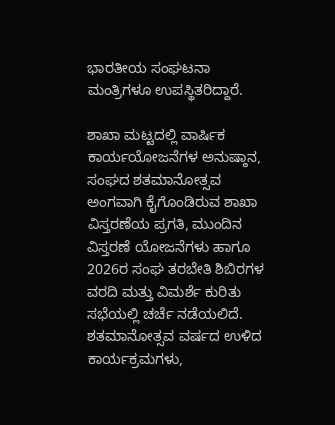ಭಾರತೀಯ ಸಂಘಟನಾ ಮಂತ್ರಿಗಳೂ ಉಪಸ್ಥಿತರಿದ್ದಾರೆ.

ಶಾಖಾ ಮಟ್ಟದಲ್ಲಿ ವಾರ್ಷಿಕ ಕಾರ್ಯಯೋಜನೆಗಳ ಅನುಷ್ಠಾನ, ಸಂಘದ ಶತಮಾನೋತ್ಸವ ಅಂಗವಾಗಿ ಕೈಗೊಂಡಿರುವ ಶಾಖಾ ವಿಸ್ತರಣೆಯ ಪ್ರಗತಿ, ಮುಂದಿನ ವಿಸ್ತರಣೆ ಯೋಜನೆಗಳು ಹಾಗೂ 2026ರ ಸಂಘ ತರಬೇತಿ ಶಿಬಿರಗಳ ವರದಿ ಮತ್ತು ವಿಮರ್ಶೆ ಕುರಿತು ಸಭೆಯಲ್ಲಿ ಚರ್ಚೆ ನಡೆಯಲಿದೆ.
ಶತಮಾನೋತ್ಸವ ವರ್ಷದ ಉಳಿದ ಕಾರ್ಯಕ್ರಮಗಳು,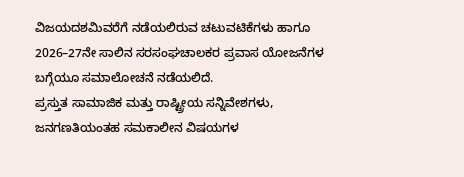ವಿಜಯದಶಮಿವರೆಗೆ ನಡೆಯಲಿರುವ ಚಟುವಟಿಕೆಗಳು ಹಾಗೂ 2026–27ನೇ ಸಾಲಿನ ಸರಸಂಘಚಾಲಕರ ಪ್ರವಾಸ ಯೋಜನೆಗಳ ಬಗ್ಗೆಯೂ ಸಮಾಲೋಚನೆ ನಡೆಯಲಿದೆ.
ಪ್ರಸ್ತುತ ಸಾಮಾಜಿಕ ಮತ್ತು ರಾಷ್ಟ್ರೀಯ ಸನ್ನಿವೇಶಗಳು, ಜನಗಣತಿಯಂತಹ ಸಮಕಾಲೀನ ವಿಷಯಗಳ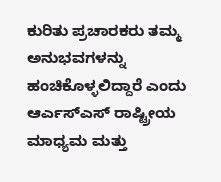ಕುರಿತು ಪ್ರಚಾರಕರು ತಮ್ಮ ಅನುಭವಗಳನ್ನು ಹಂಚಿಕೊಳ್ಳಲಿದ್ದಾರೆ ಎಂದು ಆರ್ಎಸ್ಎಸ್ ರಾಷ್ಟ್ರೀಯ ಮಾಧ್ಯಮ ಮತ್ತು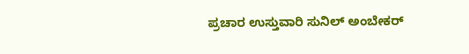ಪ್ರಚಾರ ಉಸ್ತುವಾರಿ ಸುನಿಲ್ ಅಂಬೇಕರ್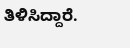ತಿಳಿಸಿದ್ದಾರೆ.